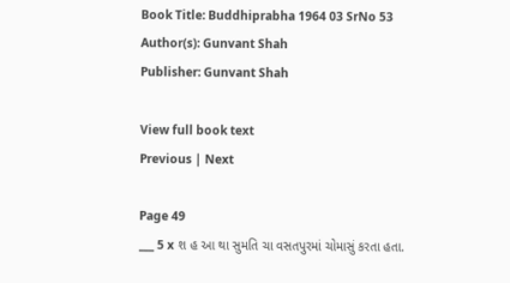Book Title: Buddhiprabha 1964 03 SrNo 53
Author(s): Gunvant Shah
Publisher: Gunvant Shah

View full book text
Previous | Next

Page 49
___ 5 x શ હ આ થા સુમતિ ચા વસતપુરમાં ચોમાસું કરતા હતા.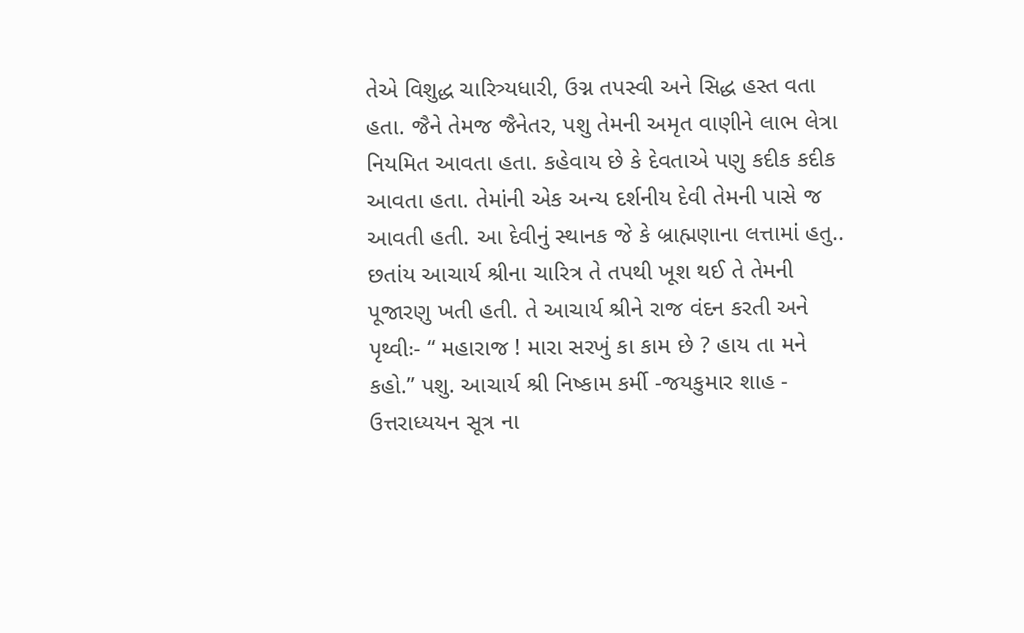તેએ વિશુદ્ધ ચારિત્ર્યધારી, ઉગ્ન તપસ્વી અને સિદ્ધ હસ્ત વતા હતા. જૈને તેમજ જૈનેતર, પશુ તેમની અમૃત વાણીને લાભ લેત્રા નિયમિત આવતા હતા. કહેવાય છે કે દેવતાએ પણુ કદીક કદીક આવતા હતા. તેમાંની એક અન્ય દર્શનીય દેવી તેમની પાસે જ આવતી હતી. આ દેવીનું સ્થાનક જે કે બ્રાહ્મણાના લત્તામાં હતુ.. છતાંય આચાર્ય શ્રીના ચારિત્ર તે તપથી ખૂશ થઈ તે તેમની પૂજારણુ ખતી હતી. તે આચાર્ય શ્રીને રાજ વંદન કરતી અને પૃથ્વીઃ- “ મહારાજ ! મારા સરખું કા કામ છે ? હાય તા મને કહો.” પશુ. આચાર્ય શ્રી નિષ્કામ કર્મી -જયકુમાર શાહ - ઉત્તરાધ્યયન સૂત્ર ના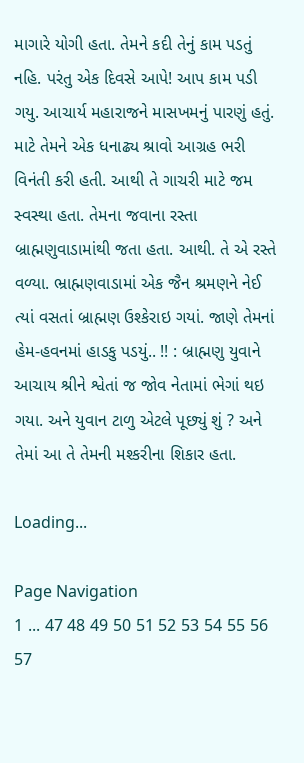માગારે યોગી હતા. તેમને કદી તેનું કામ પડતું નહિ. પરંતુ એક દિવસે આપે! આપ કામ પડી ગયુ. આચાર્ય મહારાજને માસખમનું પારણું હતું. માટે તેમને એક ધનાઢ્ય શ્રાવો આગ્રહ ભરી વિનંતી કરી હતી. આથી તે ગાચરી માટે જમ સ્વસ્થા હતા. તેમના જવાના રસ્તા બ્રાહ્મણુવાડામાંથી જતા હતા. આથી. તે એ રસ્તે વળ્યા. ભ્રાહ્મણવાડામાં એક જૈન શ્રમણને નેઈ ત્યાં વસતાં બ્રાહ્મણ ઉશ્કેરાઇ ગયાં. જાણે તેમનાં હેમ-હવનમાં હાડકુ પડયું.. !! : બ્રાહ્મણુ યુવાને આચાય શ્રીને શ્વેતાં જ જોવ નેતામાં ભેગાં થઇ ગયા. અને યુવાન ટાળુ એટલે પૂછ્યું શું ? અને તેમાં આ તે તેમની મશ્કરીના શિકાર હતા.

Loading...

Page Navigation
1 ... 47 48 49 50 51 52 53 54 55 56 57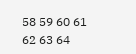58 59 60 61 62 63 64